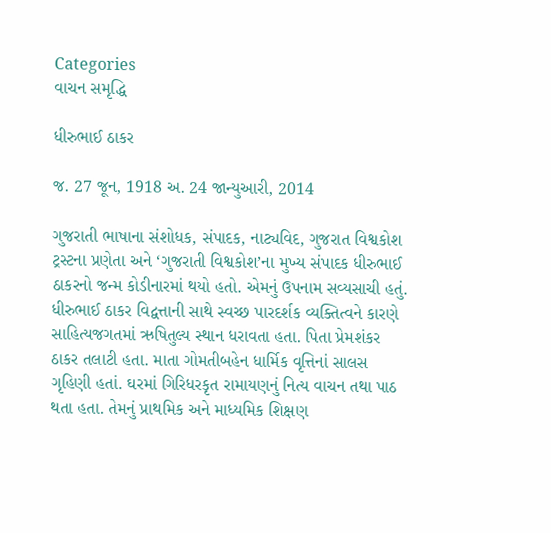Categories
વાચન સમૃદ્ધિ

ધીરુભાઈ ઠાકર

જ. 27 જૂન, 1918 અ. 24 જાન્યુઆરી, 2014

ગુજરાતી ભાષાના સંશોધક, સંપાદક, નાટ્યવિદ, ગુજરાત વિશ્વકોશ ટ્રસ્ટના પ્રણેતા અને ‘ગુજરાતી વિશ્વકોશ’ના મુખ્ય સંપાદક ધીરુભાઈ ઠાકરનો જન્મ કોડીનારમાં થયો હતો. એમનું ઉપનામ સવ્યસાચી હતું. ધીરુભાઈ ઠાકર વિદ્વત્તાની સાથે સ્વચ્છ પારદર્શક વ્યક્તિત્વને કારણે સાહિત્યજગતમાં ઋષિતુલ્ય સ્થાન ધરાવતા હતા. પિતા પ્રેમશંકર ઠાકર તલાટી હતા. માતા ગોમતીબહેન ધાર્મિક વૃત્તિનાં સાલસ ગૃહિણી હતાં. ઘરમાં ગિરિધરકૃત રામાયણનું નિત્ય વાચન તથા પાઠ થતા હતા. તેમનું પ્રાથમિક અને માધ્યમિક શિક્ષણ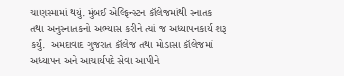ચાણસ્મામાં થયું. મુંબઈ એલ્ફિન્સ્ટન કૉલેજમાંથી સ્નાતક તથા અનુસ્નાતકનો અભ્યાસ કરીને ત્યાં જ અધ્યાપનકાર્ય શરૂ કર્યું.  અમદાવાદ ગુજરાત કૉલેજ તથા મોડાસા કૉલેજમાં અધ્યાપન અને આચાર્યપદે સેવા આપીને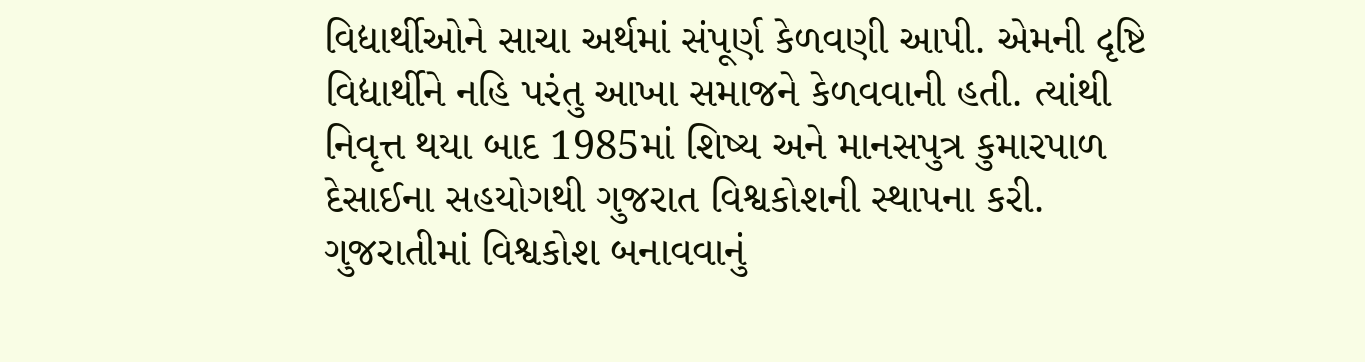વિદ્યાર્થીઓને સાચા અર્થમાં સંપૂર્ણ કેળવણી આપી. એમની દૃષ્ટિ વિદ્યાર્થીને નહિ પરંતુ આખા સમાજને કેળવવાની હતી. ત્યાંથી નિવૃત્ત થયા બાદ 1985માં શિષ્ય અને માનસપુત્ર કુમારપાળ દેસાઈના સહયોગથી ગુજરાત વિશ્વકોશની સ્થાપના કરી.  ગુજરાતીમાં વિશ્વકોશ બનાવવાનું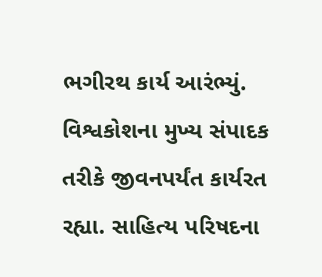ભગીરથ કાર્ય આરંભ્યું. વિશ્વકોશના મુખ્ય સંપાદક તરીકે જીવનપર્યંત કાર્યરત રહ્યા. સાહિત્ય પરિષદના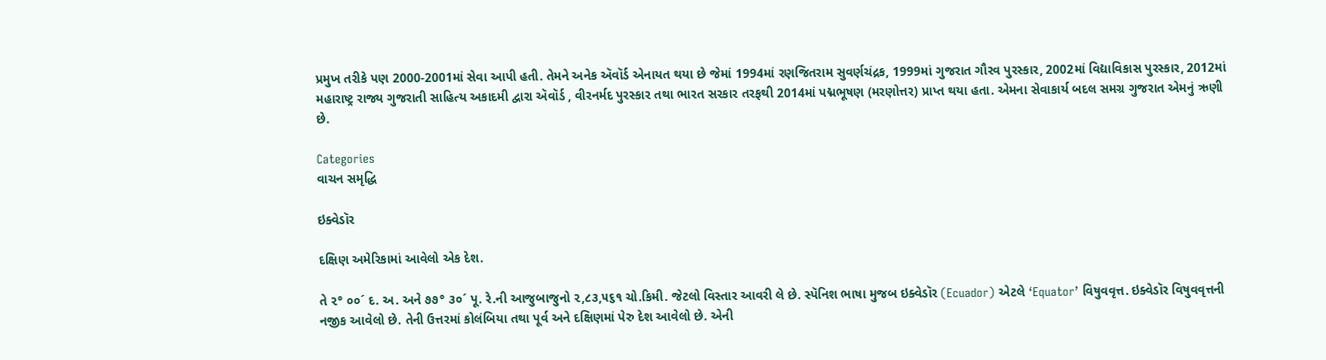પ્રમુખ તરીકે પણ 2000-2001માં સેવા આપી હતી. તેમને અનેક ઍવૉર્ડ એનાયત થયા છે જેમાં 1994માં રણજિતરામ સુવર્ણચંદ્રક, 1999માં ગુજરાત ગૌરવ પુરસ્કાર, 2002માં વિદ્યાવિકાસ પુરસ્કાર, 2012માં મહારાષ્ટ્ર રાજ્ય ગુજરાતી સાહિત્ય અકાદમી દ્વારા ઍવૉર્ડ , વીરનર્મદ પુરસ્કાર તથા ભારત સરકાર તરફથી 2014માં પદ્મભૂષણ (મરણોત્તર) પ્રાપ્ત થયા હતા. એમના સેવાકાર્ય બદલ સમગ્ર ગુજરાત એમનું ઋણી છે.

Categories
વાચન સમૃદ્ધિ

ઇક્વેડૉર

દક્ષિણ અમેરિકામાં આવેલો એક દેશ.

તે ૨° ૦૦´ દ. અ. અને ૭૭° ૩૦´ પૂ. રે.ની આજુબાજુનો ૨,૮૩,૫૬૧ ચો.કિમી. જેટલો વિસ્તાર આવરી લે છે. સ્પૅનિશ ભાષા મુજબ ઇક્વેડૉર (Ecuador) એટલે ‘Equator’ વિષુવવૃત્ત. ઇક્વેડૉર વિષુવવૃત્તની નજીક આવેલો છે. તેની ઉત્તરમાં કોલંબિયા તથા પૂર્વ અને દક્ષિણમાં પેરુ દેશ આવેલો છે. એની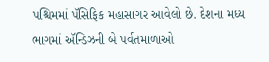પશ્ચિમમાં પૅસિફિક મહાસાગર આવેલો છે. દેશના મધ્ય ભાગમાં ઍન્ડિઝની બે પર્વતમાળાઓ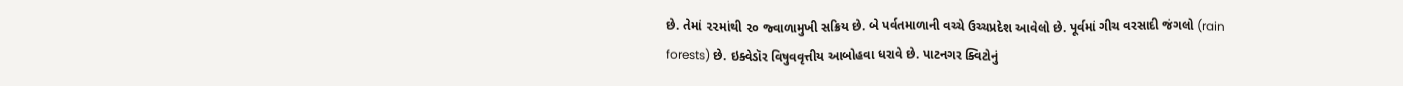છે. તેમાં ૨૨માંથી ૨૦ જ્વાળામુખી સક્રિય છે. બે પર્વતમાળાની વચ્ચે ઉચ્ચપ્રદેશ આવેલો છે. પૂર્વમાં ગીચ વરસાદી જંગલો (rain forests) છે. ઇક્વેડૉર વિષુવવૃત્તીય આબોહવા ધરાવે છે. પાટનગર ક્વિટોનું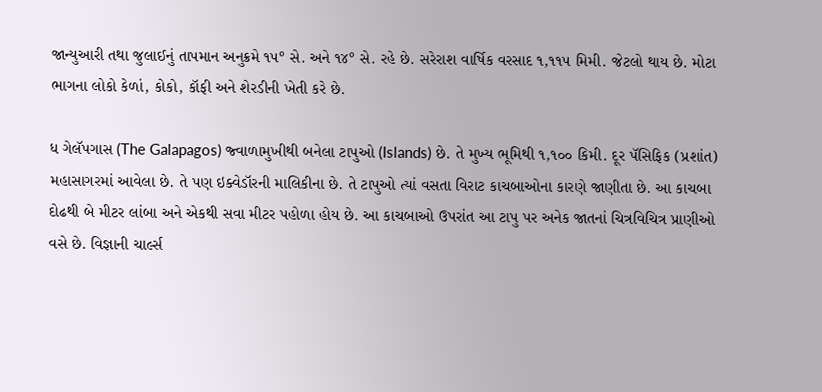જાન્યુઆરી તથા જુલાઈનું તાપમાન અનુક્રમે ૧૫° સે. અને ૧૪° સે. રહે છે. સરેરાશ વાર્ષિક વરસાદ ૧,૧૧૫ મિમી. જેટલો થાય છે. મોટા ભાગના લોકો કેળાં, કોકો, કૉફી અને શેરડીની ખેતી કરે છે.

ધ ગેલૅપગાસ (The Galapagos) જ્વાળામુખીથી બનેલા ટાપુઓ (Islands) છે. તે મુખ્ય ભૂમિથી ૧,૧૦૦ કિમી. દૂર પૅસિફિક (પ્રશાંત) મહાસાગરમાં આવેલા છે. તે પણ ઇક્વેડૉરની માલિકીના છે. તે ટાપુઓ ત્યાં વસતા વિરાટ કાચબાઓના કારણે જાણીતા છે. આ કાચબા દોઢથી બે મીટર લાંબા અને એકથી સવા મીટર પહોળા હોય છે. આ કાચબાઓ ઉપરાંત આ ટાપુ પર અનેક જાતનાં ચિત્રવિચિત્ર પ્રાણીઓ વસે છે. વિજ્ઞાની ચાર્લ્સ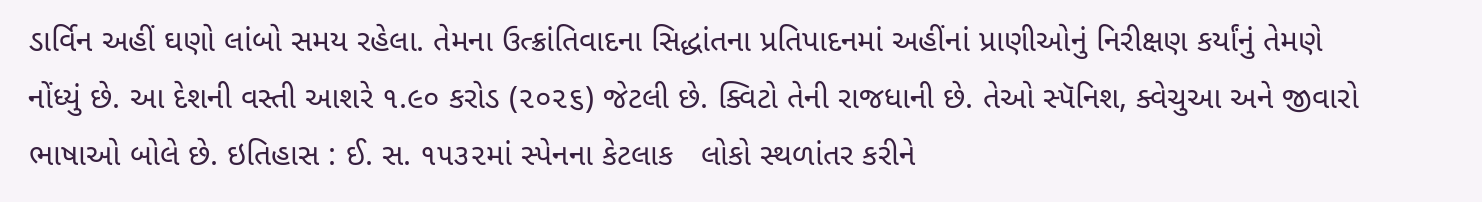ડાર્વિન અહીં ઘણો લાંબો સમય રહેલા. તેમના ઉત્ક્રાંતિવાદના સિદ્ધાંતના પ્રતિપાદનમાં અહીંનાં પ્રાણીઓનું નિરીક્ષણ કર્યાંનું તેમણે નોંધ્યું છે. આ દેશની વસ્તી આશરે ૧.૯૦ કરોડ (૨૦૨૬) જેટલી છે. ક્વિટો તેની રાજધાની છે. તેઓ સ્પૅનિશ, ક્વેચુઆ અને જીવારો ભાષાઓ બોલે છે. ઇતિહાસ : ઈ. સ. ૧૫૩૨માં સ્પેનના કેટલાક   લોકો સ્થળાંતર કરીને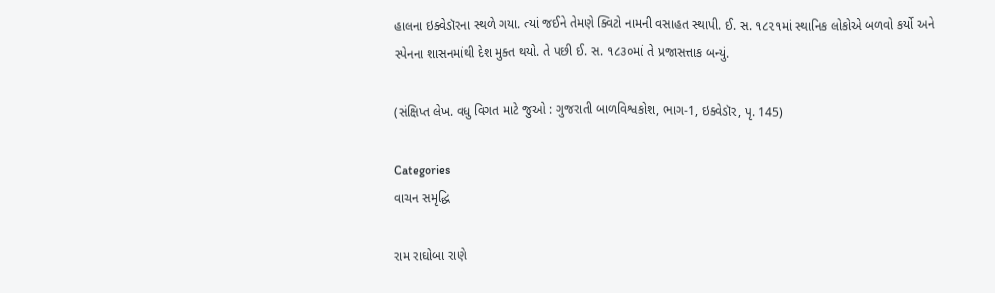હાલના ઇક્વેડૉરના સ્થળે ગયા. ત્યાં જઈને તેમણે ક્વિટો નામની વસાહત સ્થાપી. ઈ. સ. ૧૮૨૧માં સ્થાનિક લોકોએ બળવો કર્યો અને સ્પેનના શાસનમાંથી દેશ મુક્ત થયો. તે પછી ઈ. સ. ૧૮૩૦માં તે પ્રજાસત્તાક બન્યું.

(સંક્ષિપ્ત લેખ. વધુ વિગત માટે જુઓ : ગુજરાતી બાળવિશ્વકોશ, ભાગ-1, ઇક્વેડૉર, પૃ. 145)

Categories
વાચન સમૃદ્ધિ

રામ રાઘોબા રાણે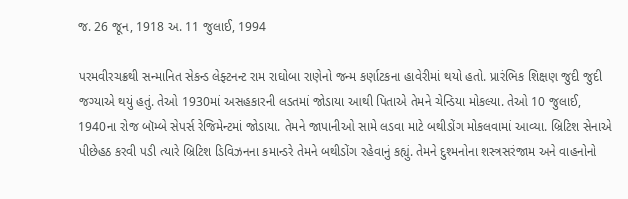જ. 26 જૂન, 1918 અ. 11 જુલાઈ, 1994

પરમવીરચક્રથી સન્માનિત સેકન્ડ લેફ્ટનન્ટ રામ રાઘોબા રાણેનો જન્મ કર્ણાટકના હાવેરીમાં થયો હતો. પ્રારંભિક શિક્ષણ જુદી જુદી જગ્યાએ થયું હતું. તેઓ 1930માં અસહકારની લડતમાં જોડાયા આથી પિતાએ તેમને ચેન્ડિયા મોકલ્યા. તેઓ 10 જુલાઈ, 1940ના રોજ બૉમ્બે સેપર્સ રેજિમેન્ટમાં જોડાયા. તેમને જાપાનીઓ સામે લડવા માટે બથીડોંગ મોકલવામાં આવ્યા. બ્રિટિશ સેનાએ પીછેહઠ કરવી પડી ત્યારે બ્રિટિશ ડિવિઝનના કમાન્ડરે તેમને બથીડોંગ રહેવાનું કહ્યું. તેમને દુશ્મનોના શસ્ત્રસરંજામ અને વાહનોનો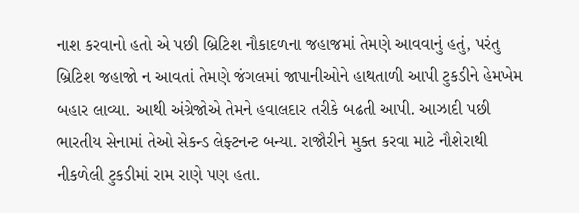નાશ કરવાનો હતો એ પછી બ્રિટિશ નૌકાદળના જહાજમાં તેમણે આવવાનું હતું, પરંતુ બ્રિટિશ જહાજો ન આવતાં તેમણે જંગલમાં જાપાનીઓને હાથતાળી આપી ટુકડીને હેમખેમ બહાર લાવ્યા. આથી અંગ્રેજોએ તેમને હવાલદાર તરીકે બઢતી આપી. આઝાદી પછી ભારતીય સેનામાં તેઓ સેકન્ડ લેફ્ટનન્ટ બન્યા. રાજૌરીને મુક્ત કરવા માટે નૌશેરાથી નીકળેલી ટુકડીમાં રામ રાણે પણ હતા.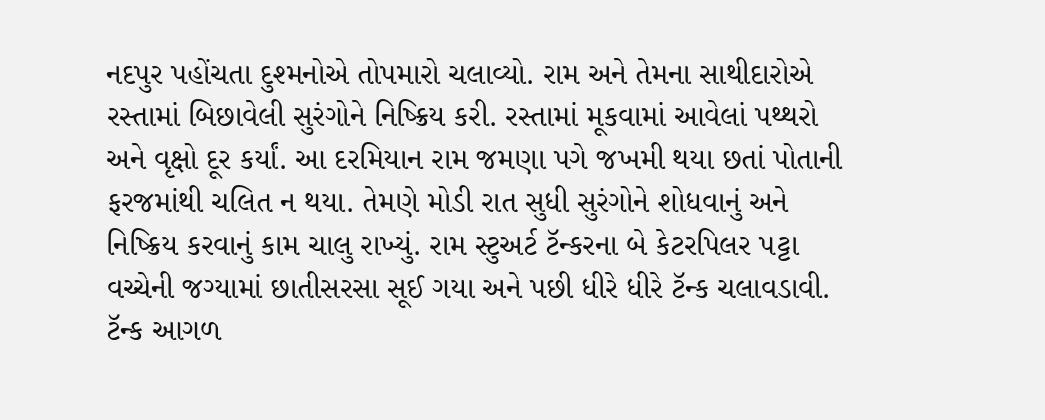નદપુર પહોંચતા દુશ્મનોએ તોપમારો ચલાવ્યો. રામ અને તેમના સાથીદારોએ રસ્તામાં બિછાવેલી સુરંગોને નિષ્ક્રિય કરી. રસ્તામાં મૂકવામાં આવેલાં પથ્થરો અને વૃક્ષો દૂર કર્યાં. આ દરમિયાન રામ જમણા પગે જખમી થયા છતાં પોતાની ફરજમાંથી ચલિત ન થયા. તેમણે મોડી રાત સુધી સુરંગોને શોધવાનું અને નિષ્ક્રિય કરવાનું કામ ચાલુ રાખ્યું. રામ સ્ટુઅર્ટ ટૅન્કરના બે કેટરપિલર પટ્ટા વચ્ચેની જગ્યામાં છાતીસરસા સૂઈ ગયા અને પછી ધીરે ધીરે ટૅન્ક ચલાવડાવી. ટૅન્ક આગળ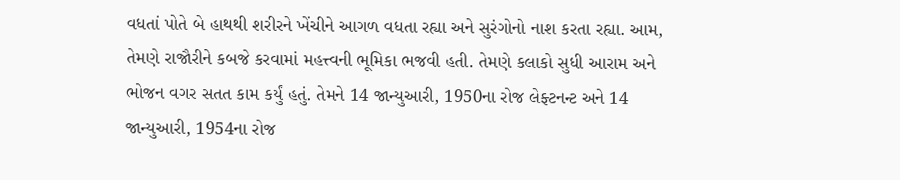વધતાં પોતે બે હાથથી શરીરને ખેંચીને આગળ વધતા રહ્યા અને સુરંગોનો નાશ કરતા રહ્યા. આમ, તેમણે રાજૌરીને કબજે કરવામાં મહત્ત્વની ભૂમિકા ભજવી હતી. તેમણે કલાકો સુધી આરામ અને ભોજન વગર સતત કામ કર્યું હતું. તેમને 14 જાન્યુઆરી, 1950ના રોજ લેફ્ટનન્ટ અને 14 જાન્યુઆરી, 1954ના રોજ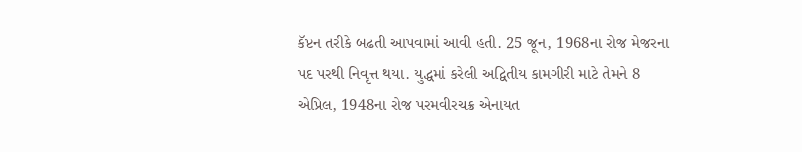કૅપ્ટન તરીકે બઢતી આપવામાં આવી હતી. 25 જૂન, 1968ના રોજ મેજરના પદ પરથી નિવૃત્ત થયા. યુદ્ધમાં કરેલી અદ્વિતીય કામગીરી માટે તેમને 8 એપ્રિલ, 1948ના રોજ પરમવીરચક્ર એનાયત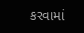કરવામાં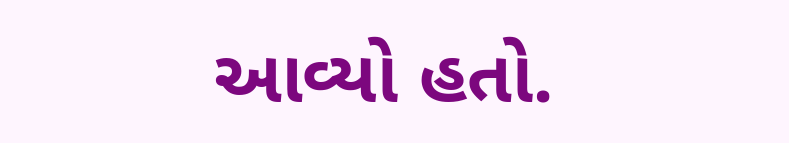આવ્યો હતો.